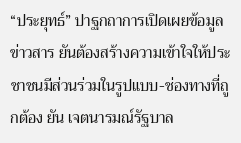“ประยุทธ์” ปาฐกถาการเปิดเผยข้อมูลข่าวสาร ยันต้องสร้างความเข้าใจให้ประชาชนมีส่วนร่วมในรูปแบบ-ช่องทางที่ถูกต้อง ยัน เจตนารมณ์รัฐบาล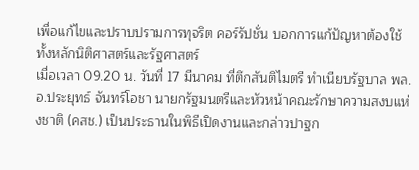เพื่อแก้ไขและปราบปรามการทุจริต คอร์รัปชั่น บอกการแก้ปัญหาต้องใช้ทั้งหลักนิติศาสตร์และรัฐศาสตร์
เมื่อเวลา 09.20 น. วันที่ 17 มีนาคม ที่ตึกสันติไมตรี ทำเนียบรัฐบาล พล.อ.ประยุทธ์ จันทร์โอชา นายกรัฐมนตรีและหัวหน้าคณะรักษาความสงบแห่งชาติ (คสช.) เป็นประธานในพิธีเปิดงานและกล่าวปาฐก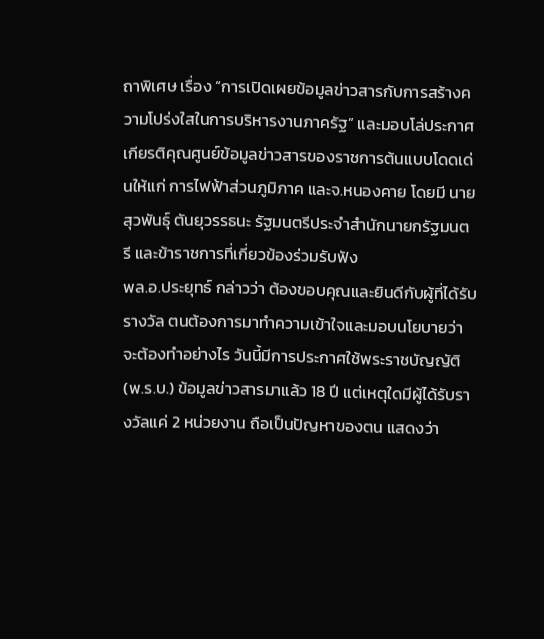ถาพิเศษ เรื่อง “การเปิดเผยข้อมูลข่าวสารกับการสร้างความโปร่งใสในการบริหารงานภาครัฐ” และมอบโล่ประกาศเกียรติคุณศูนย์ข้อมูลข่าวสารของราชการต้นแบบโดดเด่นให้แก่ การไฟฟ้าส่วนภูมิภาค และจ.หนองคาย โดยมี นายสุวพันธุ์ ตันยุวรรธนะ รัฐมนตรีประจำสำนักนายกรัฐมนตรี และข้าราชการที่เกี่ยวข้องร่วมรับฟัง
พล.อ.ประยุทธ์ กล่าวว่า ต้องขอบคุณและยินดีกับผู้ที่ได้รับรางวัล ตนต้องการมาทำความเข้าใจและมอบนโยบายว่าจะต้องทำอย่างไร วันนี้มีการประกาศใช้พระราชบัญญัติ (พ.ร.บ.) ข้อมูลข่าวสารมาแล้ว 18 ปี แต่เหตุใดมีผู้ได้รับรางวัลแค่ 2 หน่วยงาน ถือเป็นปัญหาของตน แสดงว่า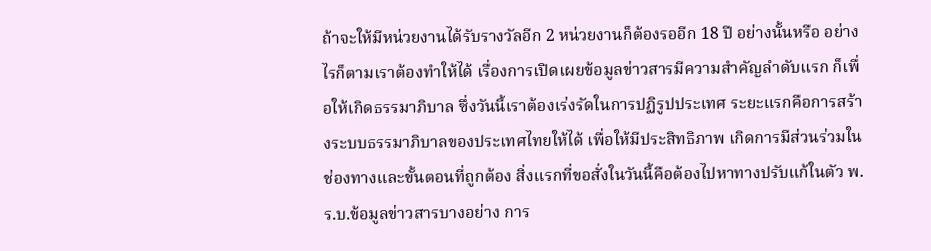ถ้าจะให้มีหน่วยงานได้รับรางวัลอีก 2 หน่วยงานก็ต้องรออีก 18 ปี อย่างนั้นหรือ อย่างไรก็ตามเราต้องทำให้ได้ เรื่องการเปิดเผยข้อมูลข่าวสารมีความสำคัญลำดับแรก ก็เพื่อให้เกิดธรรมาภิบาล ซึ่งวันนี้เราต้องเร่งรัดในการปฏิรูปประเทศ ระยะแรกคือการสร้างระบบธรรมาภิบาลของประเทศไทยให้ได้ เพื่อให้มีประสิทธิภาพ เกิดการมีส่วนร่วมในช่องทางและขั้นตอนที่ถูกต้อง สิ่งแรกที่ขอสั่งในวันนี้คือต้องไปหาทางปรับแก้ในตัว พ.ร.บ.ข้อมูลข่าวสารบางอย่าง การ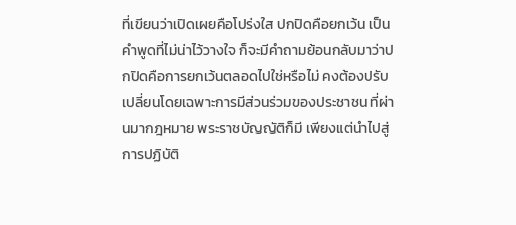ที่เขียนว่าเปิดเผยคือโปร่งใส ปกปิดคือยกเว้น เป็นคำพูดที่ไม่น่าไว้วางใจ ก็จะมีคำถามย้อนกลับมาว่าปกปิดคือการยกเว้นตลอดไปใช่หรือไม่ คงต้องปรับเปลี่ยนโดยเฉพาะการมีส่วนร่วมของประชาชน ที่ผ่านมากฎหมาย พระราชบัญญัติก็มี เพียงแต่นำไปสู่การปฏิบัติ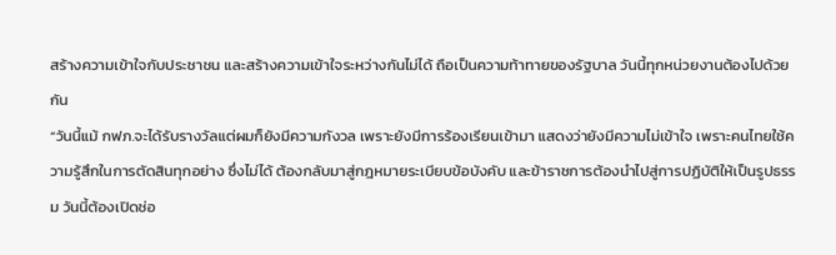สร้างความเข้าใจกับประชาชน และสร้างความเข้าใจระหว่างกันไม่ได้ ถือเป็นความท้าทายของรัฐบาล วันนี้ทุกหน่วยงานต้องไปด้วยกัน
“วันนี้แม้ กฟภ.จะได้รับรางวัลแต่ผมก็ยังมีความกังวล เพราะยังมีการร้องเรียนเข้ามา แสดงว่ายังมีความไม่เข้าใจ เพราะคนไทยใช้ความรู้สึกในการตัดสินทุกอย่าง ซึ่งไม่ได้ ต้องกลับมาสู่กฎหมายระเบียบข้อบังคับ และข้าราชการต้องนำไปสู่การปฏิบัติให้เป็นรูปธรรม วันนี้ต้องเปิดช่อ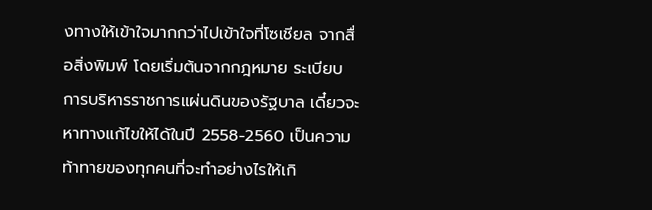งทางให้เข้าใจมากกว่าไปเข้าใจที่โซเชียล จากสื่อสิ่งพิมพ์ โดยเริ่มต้นจากกฎหมาย ระเบียบ การบริหารราชการแผ่นดินของรัฐบาล เดี๋ยวจะหาทางแก้ไขให้ได้ในปี 2558-2560 เป็นความท้าทายของทุกคนที่จะทำอย่างไรให้เกิ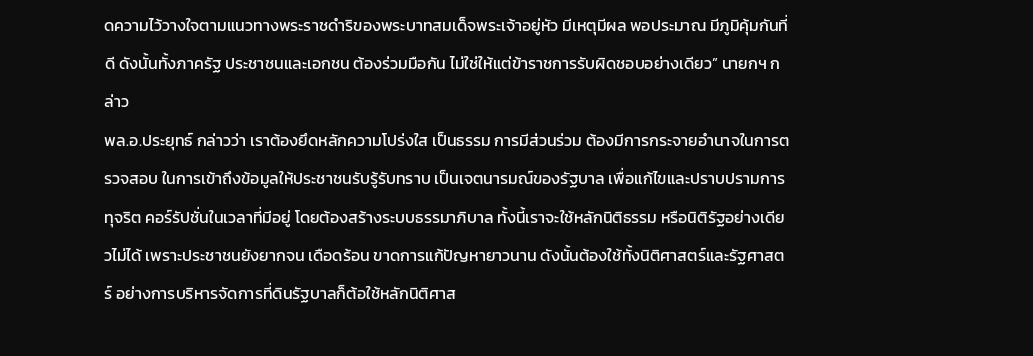ดความไว้วางใจตามแนวทางพระราชดำริของพระบาทสมเด็จพระเจ้าอยู่หัว มีเหตุมีผล พอประมาณ มีภูมิคุ้มกันที่ดี ดังนั้นทั้งภาครัฐ ประชาชนและเอกชน ต้องร่วมมือกัน ไม่ใช่ให้แต่ข้าราชการรับผิดชอบอย่างเดียว” นายกฯ กล่าว
พล.อ.ประยุทธ์ กล่าวว่า เราต้องยึดหลักความโปร่งใส เป็นธรรม การมีส่วนร่วม ต้องมีการกระจายอำนาจในการตรวจสอบ ในการเข้าถึงข้อมูลให้ประชาชนรับรู้รับทราบ เป็นเจตนารมณ์ของรัฐบาล เพื่อแก้ไขและปราบปรามการทุจริต คอร์รัปชั่นในเวลาที่มีอยู่ โดยต้องสร้างระบบธรรมาภิบาล ทั้งนี้เราจะใช้หลักนิติธรรม หรือนิติรัฐอย่างเดียวไม่ได้ เพราะประชาชนยังยากจน เดือดร้อน ขาดการแก้ปัญหายาวนาน ดังนั้นต้องใช้ทั้งนิติศาสตร์และรัฐศาสตร์ อย่างการบริหารจัดการที่ดินรัฐบาลก็ต้อใช้หลักนิติศาส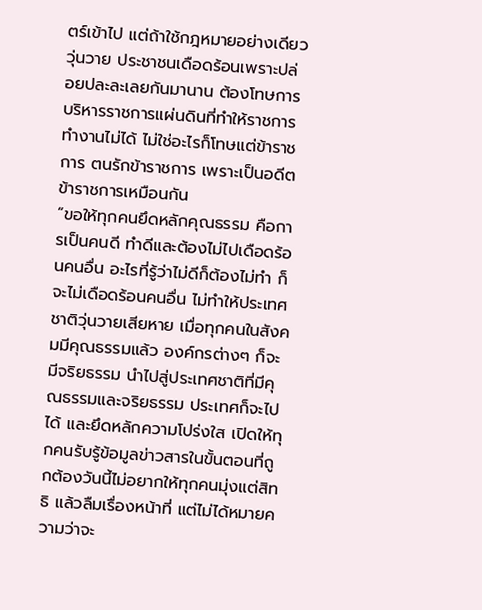ตร์เข้าไป แต่ถ้าใช้กฎหมายอย่างเดียววุ่นวาย ประชาชนเดือดร้อนเพราะปล่อยปละละเลยกันมานาน ต้องโทษการบริหารราชการแผ่นดินที่ทำให้ราชการทำงานไม่ได้ ไม่ใช่อะไรก็โทษแต่ข้าราชการ ตนรักข้าราชการ เพราะเป็นอดีตข้าราชการเหมือนกัน
“ขอให้ทุกคนยึดหลักคุณธรรม คือการเป็นคนดี ทำดีและต้องไม่ไปเดือดร้อนคนอื่น อะไรที่รู้ว่าไม่ดีก็ต้องไม่ทำ ก็จะไม่เดือดร้อนคนอื่น ไม่ทำให้ประเทศชาติวุ่นวายเสียหาย เมื่อทุกคนในสังคมมีคุณธรรมแล้ว องค์กรต่างๆ ก็จะมีจริยธรรม นำไปสู่ประเทศชาติที่มีคุณธรรมและจริยธรรม ประเทศก็จะไปได้ และยึดหลักความโปร่งใส เปิดให้ทุกคนรับรู้ข้อมูลข่าวสารในขั้นตอนที่ถูกต้องวันนี้ไม่อยากให้ทุกคนมุ่งแต่สิทธิ แล้วลืมเรื่องหน้าที่ แต่ไม่ได้หมายความว่าจะ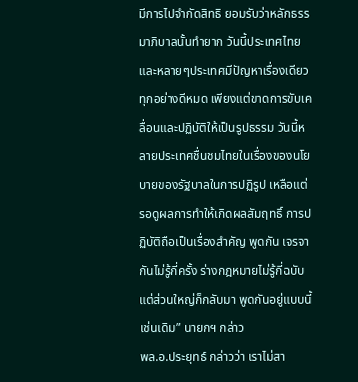มีการไปจำกัดสิทธิ ยอมรับว่าหลักธรรมาภิบาลนั้นทำยาก วันนี้ประเทศไทยและหลายๆประเทศมีปัญหาเรื่องเดียว ทุกอย่างดีหมด เพียงแต่ขาดการขับเคลื่อนและปฏิบัติให้เป็นรูปธรรม วันนี้หลายประเทศชื่นชมไทยในเรื่องของนโยบายของรัฐบาลในการปฏิรูป เหลือแต่รอดูผลการทำให้เกิดผลสัมฤทธิ์ การปฏิบัติถือเป็นเรื่องสำคัญ พูดกัน เจรจากันไม่รู้กี่ครั้ง ร่างกฎหมายไม่รู้กี่ฉบับ แต่ส่วนใหญ่ก็กลับมา พูดกันอยู่แบบนี้เช่นเดิม” นายกฯ กล่าว
พล.อ.ประยุทธ์ กล่าวว่า เราไม่สา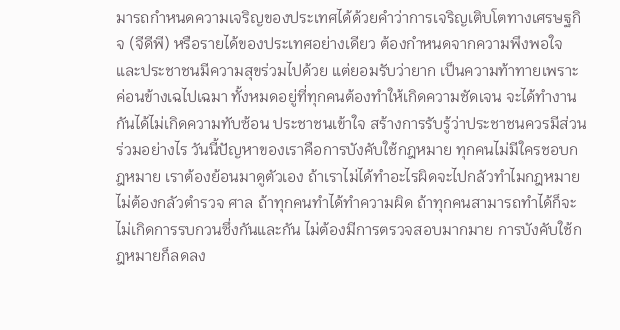มารถกำหนดความเจริญของประเทศได้ด้วยคำว่าการเจริญเติบโตทางเศรษฐกิจ (จีดีพี) หรือรายได้ของประเทศอย่างเดียว ต้องกำหนดจากความพึงพอใจและประชาชนมีความสุขร่วมไปด้วย แต่ยอมรับว่ายาก เป็นความท้าทายเพราะค่อนข้างเฉไปเฉมา ทั้งหมดอยู่ที่ทุกคนต้องทำให้เกิดความชัดเจน จะได้ทำงานกันได้ไม่เกิดความทับซ้อน ประชาชนเข้าใจ สร้างการรับรู้ว่าประชาชนควรมีส่วนร่วมอย่างไร วันนี้ปัญหาของเราคือการบังคับใช้กฎหมาย ทุกคนไม่มีใครชอบกฎหมาย เราต้องย้อนมาดูตัวเอง ถ้าเราไม่ได้ทำอะไรผิดจะไปกลัวทำไมกฎหมาย ไม่ต้องกลัวตำรวจ ศาล ถ้าทุกคนทำได้ทำความผิด ถ้าทุกคนสามารถทำได้ก็จะไม่เกิดการรบกวนซึ่งกันและกัน ไม่ต้องมีการตรวจสอบมากมาย การบังคับใช้กฎหมายก็ลดลง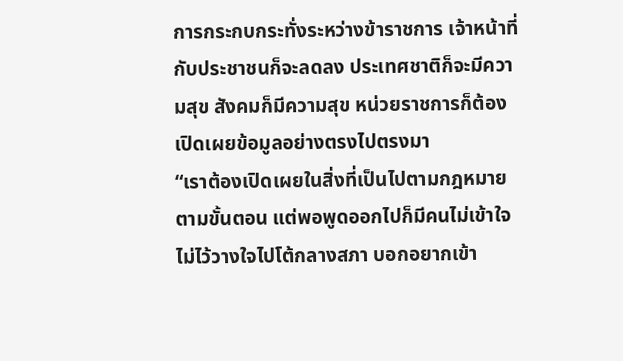การกระกบกระทั่งระหว่างข้าราชการ เจ้าหน้าที่กับประชาชนก็จะลดลง ประเทศชาติก็จะมีความสุข สังคมก็มีความสุข หน่วยราชการก็ต้องเปิดเผยข้อมูลอย่างตรงไปตรงมา
“เราต้องเปิดเผยในสิ่งที่เป็นไปตามกฎหมาย ตามขั้นตอน แต่พอพูดออกไปก็มีคนไม่เข้าใจ ไม่ไว้วางใจไปโต้กลางสภา บอกอยากเข้า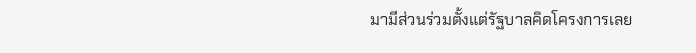มามีส่วนร่วมตั้งแต่รัฐบาลคิดโครงการเลย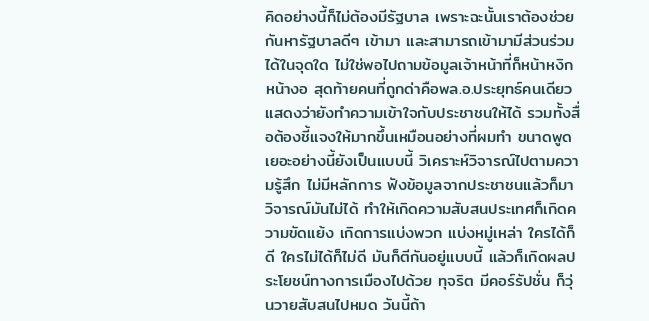คิดอย่างนี้ก็ไม่ต้องมีรัฐบาล เพราะฉะนั้นเราต้องช่วยกันหารัฐบาลดีๆ เข้ามา และสามารถเข้ามามีส่วนร่วมได้ในจุดใด ไม่ใช่พอไปถามข้อมูลเจ้าหน้าที่ก็หน้าหงิกหน้างอ สุดท้ายคนที่ถูกด่าคือพล.อ.ประยุทธ์คนเดียว แสดงว่ายังทำความเข้าใจกับประชาชนให้ได้ รวมทั้งสื่อต้องชี้แจงให้มากขึ้นเหมือนอย่างที่ผมทำ ขนาดพูดเยอะอย่างนี้ยังเป็นแบบนี้ วิเคราะห์วิจารณ์ไปตามความรู้สึก ไม่มีหลักการ ฟังข้อมูลจากประชาชนแล้วก็มาวิจารณ์มันไม่ได้ ทำให้เกิดความสับสนประเทศก็เกิดความขัดแย้ง เกิดการแบ่งพวก แบ่งหมู่เหล่า ใครได้ก็ดี ใครไม่ได้ก็ไม่ดี มันก็ตีกันอยู่แบบนี้ แล้วก็เกิดผลประโยชน์ทางการเมืองไปด้วย ทุจริต มีคอร์รัปชั่น ก็วุ่นวายสับสนไปหมด วันนี้ถ้า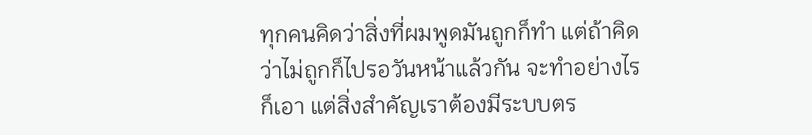ทุกคนคิดว่าสิ่งที่ผมพูดมันถูกก็ทำ แต่ถ้าคิดว่าไม่ถูกก็ไปรอวันหน้าแล้วกัน จะทำอย่างไรก็เอา แต่สิ่งสำคัญเราต้องมีระบบตร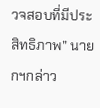วจสอบที่มีประสิทธิภาพ” นายกฯกล่าว